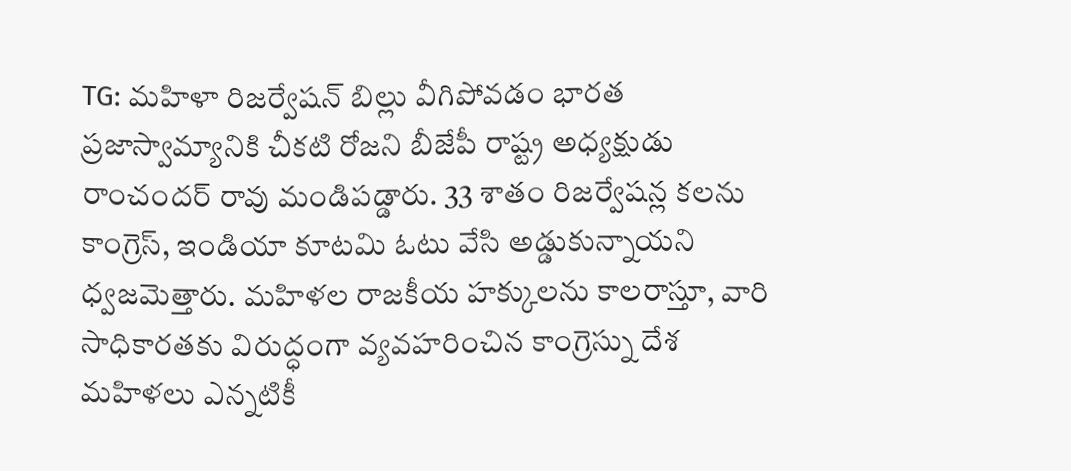TG: మహిళా రిజర్వేషన్ బిల్లు వీగిపోవడం భారత ప్రజాస్వామ్యానికి చీకటి రోజని బీజేపీ రాష్ట్ర అధ్యక్షుడు రాంచందర్ రావు మండిపడ్డారు. 33 శాతం రిజర్వేషన్ల కలను కాంగ్రెస్, ఇండియా కూటమి ఓటు వేసి అడ్డుకున్నాయని ధ్వజమెత్తారు. మహిళల రాజకీయ హక్కులను కాలరాస్తూ, వారి సాధికారతకు విరుద్ధంగా వ్యవహరించిన కాంగ్రెస్ను దేశ మహిళలు ఎన్నటికీ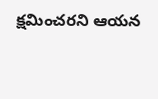క్షమించరని ఆయన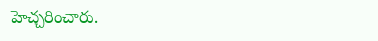హెచ్చరించారు.